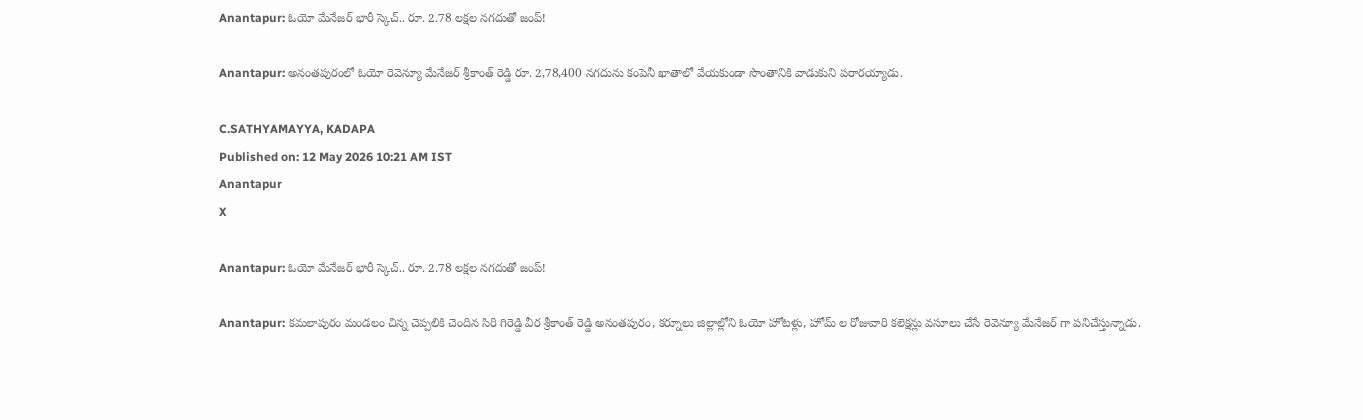Anantapur: ఓయో మేనేజర్ భారీ స్కెచ్.. రూ. 2.78 లక్షల నగదుతో జంప్!

Anantapur: అనంతపురంలో ఓయో రెవెన్యూ మేనేజర్ శ్రీకాంత్ రెడ్డి రూ. 2,78,400 నగదును కంపెనీ ఖాతాలో వేయకుండా సొంతానికి వాడుకుని పరారయ్యాడు.

C.SATHYAMAYYA, KADAPA
Published on: 12 May 2026 10:21 AM IST
Anantapur
X

Anantapur: ఓయో మేనేజర్ భారీ స్కెచ్.. రూ. 2.78 లక్షల నగదుతో జంప్!

Anantapur: కమలాపురం మండలం చిన్న చెప్పలికి చెందిన సిరి గిరెడ్డి వీర శ్రీకాంత్ రెడ్డి అనంతపురం, కర్నూలు జిల్లాల్లోని ఓయో హోటళ్లు, హోమ్ ల రోజువారి కలెక్షన్లు వసూలు చేసే రెవెన్యూ మేనేజర్ గా పనిచేస్తున్నాడు.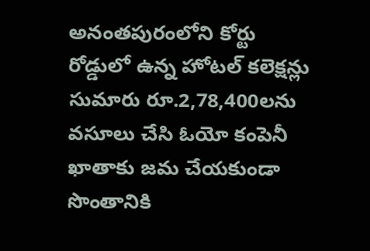అనంతపురంలోని కోర్టు రోడ్డులో ఉన్న హోటల్ కలెక్షన్లు సుమారు రూ.2,78,400లను వసూలు చేసి ఓయో కంపెనీ ఖాతాకు జమ చేయకుండా సొంతానికి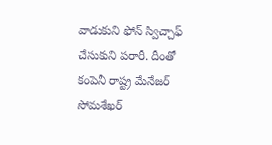వాడుకుని ఫోన్ స్విచ్చాఫ్ చేసుకుని పరారీ. దీంతో కంపెనీ రాష్ట్ర మేనేజర్ సోమశేఖర్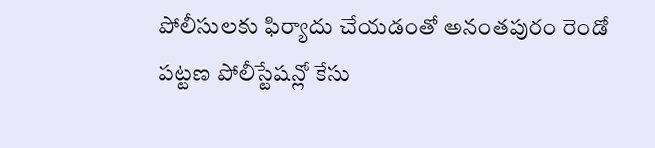పోలీసులకు ఫిర్యాదు చేయడంతో అనంతపురం రెండో పట్టణ పోలీస్టేషన్లో కేసు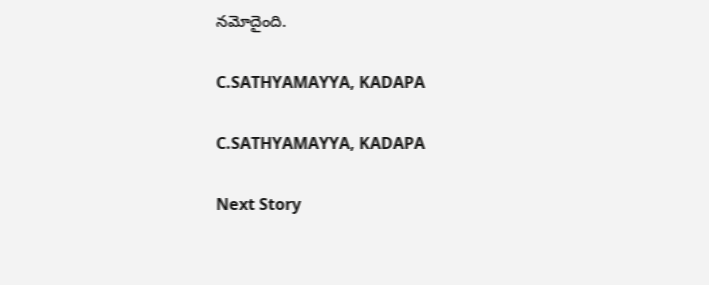నమోదైంది.

C.SATHYAMAYYA, KADAPA

C.SATHYAMAYYA, KADAPA

Next Story